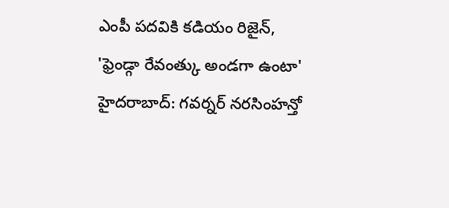ఎంపీ పదవికి కడియం రిజైన్, 'ఫ్రెండ్గా రేవంత్కు అండగా ఉంటా'
హైదరాబాద్: గవర్నర్ నరసింహన్తో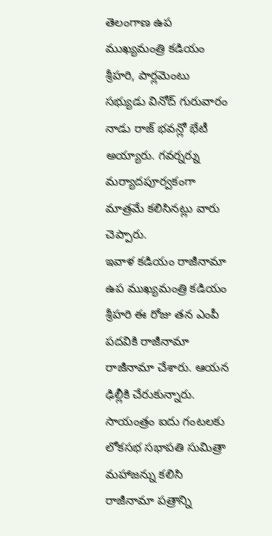తెలంగాణ ఉప ముఖ్యమంత్రి కడియం శ్రీహరి, పార్లమెంటు సభ్యుడు వినోద్ గురువారం నాడు రాజ్ భవన్లో భేటీ అయ్యారు. గవర్నర్ను మర్యాదపూర్వకంగా మాత్రమే కలిసినట్లు వారు చెప్పారు.
ఇవాళ కడియం రాజీనామా
ఉప ముఖ్యమంత్రి కడియం శ్రీహరి ఈ రోజు తన ఎంపీ పదవికి రాజీనామా రాజీనామా చేశారు. ఆయన ఢిల్లీకి చేరుకున్నారు. సాయంత్రం ఐదు గంటలకు లోకసభ సభాపతి సుమిత్రా మహాజన్ను కలిసి రాజీనామా పత్రాన్ని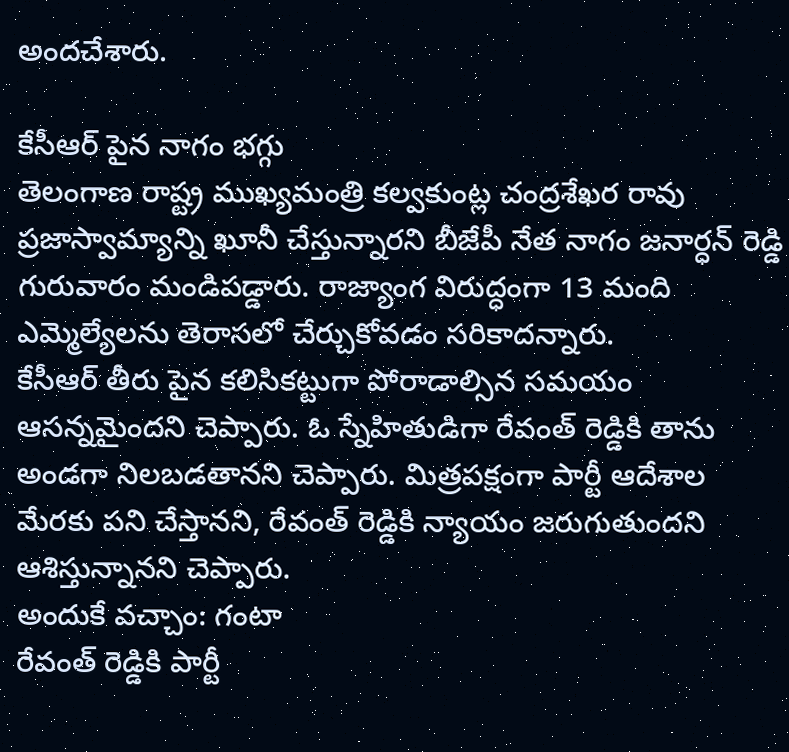అందచేశారు.

కేసీఆర్ పైన నాగం భగ్గు
తెలంగాణ రాష్ట్ర ముఖ్యమంత్రి కల్వకుంట్ల చంద్రశేఖర రావు ప్రజాస్వామ్యాన్ని ఖూనీ చేస్తున్నారని బీజేపీ నేత నాగం జనార్ధన్ రెడ్డి గురువారం మండిపడ్డారు. రాజ్యాంగ విరుద్ధంగా 13 మంది ఎమ్మెల్యేలను తెరాసలో చేర్చుకోవడం సరికాదన్నారు.
కేసీఆర్ తీరు పైన కలిసికట్టుగా పోరాడాల్సిన సమయం ఆసన్నమైందని చెప్పారు. ఓ స్నేహితుడిగా రేవంత్ రెడ్డికి తాను అండగా నిలబడతానని చెప్పారు. మిత్రపక్షంగా పార్టీ ఆదేశాల మేరకు పని చేస్తానని, రేవంత్ రెడ్డికి న్యాయం జరుగుతుందని ఆశిస్తున్నానని చెప్పారు.
అందుకే వచ్చాం: గంటా
రేవంత్ రెడ్డికి పార్టీ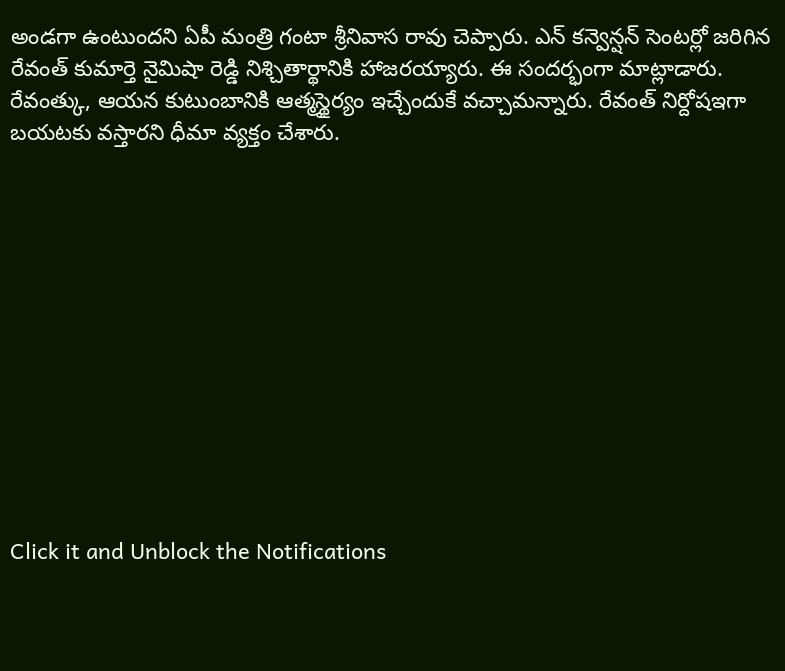అండగా ఉంటుందని ఏపీ మంత్రి గంటా శ్రీనివాస రావు చెప్పారు. ఎన్ కన్వెన్షన్ సెంటర్లో జరిగిన రేవంత్ కుమార్తె నైమిషా రెడ్డి నిశ్చితార్థానికి హాజరయ్యారు. ఈ సందర్భంగా మాట్లాడారు. రేవంత్కు, ఆయన కుటుంబానికి ఆత్మస్థైర్యం ఇచ్చేందుకే వచ్చామన్నారు. రేవంత్ నిర్దోషఇగా బయటకు వస్తారని ధీమా వ్యక్తం చేశారు.












Click it and Unblock the Notifications